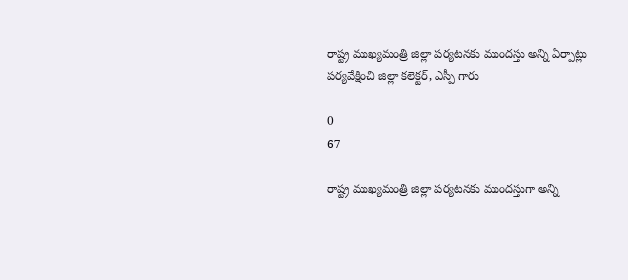రాష్ట్ర ముఖ్యమంత్రి జిల్లా పర్యటనకు ముందస్తు అన్ని ఏర్పాట్లు పర్యవేక్షించి జిల్లా కలెక్టర్, ఎస్పీ గారు

0
67

రాష్ట్ర ముఖ్యమంత్రి జిల్లా పర్యటనకు ముందస్తుగా అన్ని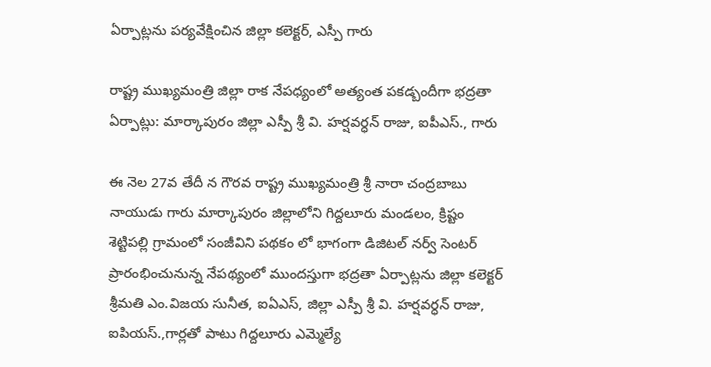ఏర్పాట్లను పర్యవేక్షించిన జిల్లా కలెక్టర్, ఎస్పీ గారు

రాష్ట్ర ముఖ్యమంత్రి జిల్లా రాక నేపధ్యంలో అత్యంత పకడ్బందీగా భద్రతా ఏర్పాట్లు: మార్కాపురం జిల్లా ఎస్పీ శ్రీ వి. హర్షవర్ధన్ రాజు, ఐపీఎస్., గారు

ఈ నెల 27వ తేదీ న గౌరవ రాష్ట్ర ముఖ్యమంత్రి శ్రీ నారా చంద్రబాబు నాయుడు గారు మార్కాపురం జిల్లాలోని గిద్దలూరు మండలం, క్రిష్టం శెట్టిపల్లి గ్రామంలో సంజీవిని పథకం లో భాగంగా డిజిటల్ నర్వ్ సెంటర్ ప్రారంభించునున్న నేపథ్యంలో ముందస్తుగా భద్రతా ఏర్పాట్లను జిల్లా కలెక్టర్ శ్రీమతి ఎం.విజయ సునీత, ఐఏఎస్, జిల్లా ఎస్పీ శ్రీ వి. హర్షవర్ధన్ రాజు, ఐపియస్.,గార్లతో పాటు గిద్దలూరు ఎమ్మెల్యే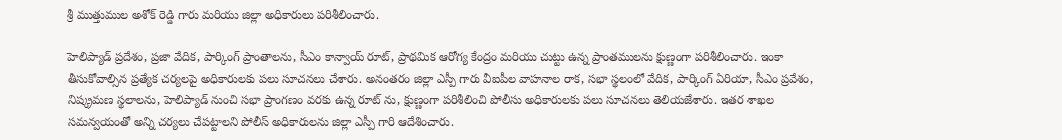శ్రీ ముత్తుముల అశోక్ రెడ్డి గారు మరియు జిల్లా అధికారులు పరిశీలించారు.

హెలిప్యాడ్ ప్రదేశం, ప్రజా వేదిక, పార్కింగ్ ప్రాంతాలను, సీఎం కాన్వాయ్ రూట్, ప్రాథమిక ఆరోగ్య కేంద్రం మరియు చుట్టు ఉన్న ప్రాంతములను క్షుణ్ణంగా పరిశీలించారు. ఇంకా తీసుకోవాల్సిన ప్రత్యేక చర్యలపై అధికారులకు పలు సూచనలు చేశారు. అనంతరం జిల్లా ఎస్పీ గారు వీఐపీల వాహనాల రాక, సభా స్థలంలో వేదిక, పార్కింగ్‌ ఏరియా, సీఎం ప్రవేశం, నిష్క్రమణ స్థలాలను, హెలిప్యాడ్ నుంచి సభా ప్రాంగణం వరకు ఉన్న రూట్ ను, క్షుణ్ణంగా పరిశీలించి పోలీసు అధికారులకు పలు సూచనలు తెలియజేశారు. ఇతర శాఖల సమన్వయంతో అన్ని చర్యలు చేపట్టాలని పోలీస్ అధికారులను జిల్లా ఎస్పీ గారి ఆదేశించారు.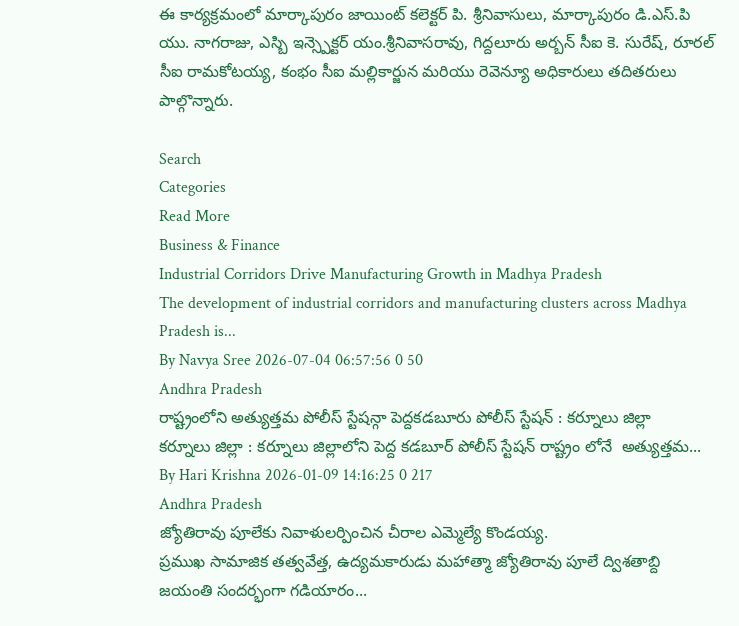ఈ కార్యక్రమంలో మార్కాపురం జాయింట్ కలెక్టర్ పి. శ్రీనివాసులు, మార్కాపురం డి.ఎస్.పి యు. నాగరాజు, ఎస్బి ఇన్స్పెక్టర్ యం.శ్రీనివాసరావు, గిద్దలూరు అర్బన్ సీఐ కె. సురేష్, రూరల్ సీఐ రామకోటయ్య, కంభం సీఐ మల్లికార్జున మరియు రెవెన్యూ అధికారులు తదితరులు పాల్గొన్నారు.

Search
Categories
Read More
Business & Finance
Industrial Corridors Drive Manufacturing Growth in Madhya Pradesh
The development of industrial corridors and manufacturing clusters across Madhya Pradesh is...
By Navya Sree 2026-07-04 06:57:56 0 50
Andhra Pradesh
రాష్ట్రంలోని అత్యుత్తమ పోలీస్ స్టేషన్గా పెద్దకడబూరు పోలీస్ స్టేషన్ : కర్నూలు జిల్లా
కర్నూలు జిల్లా : కర్నూలు జిల్లాలోని పెద్ద కడబూర్ పోలీస్ స్టేషన్ రాష్ట్రం లోనే  అత్యుత్తమ...
By Hari Krishna 2026-01-09 14:16:25 0 217
Andhra Pradesh
జ్యోతిరావు పూలేకు నివాళులర్పించిన చీరాల ఎమ్మెల్యే కొండయ్య.
ప్రముఖ సామాజిక తత్వవేత్త, ఉద్యమకారుడు మహాత్మా జ్యోతిరావు పూలే ద్విశతాబ్ది జయంతి సందర్భంగా గడియారం...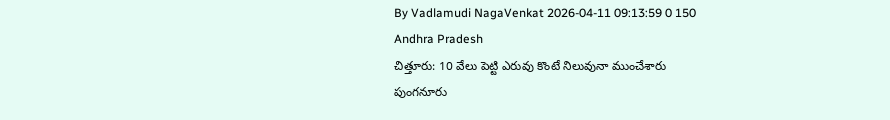By Vadlamudi NagaVenkat 2026-04-11 09:13:59 0 150
Andhra Pradesh
చిత్తూరు: 10 వేలు పెట్టి ఎరువు కొంటే నిలువునా ముంచేశారు
పుంగనూరు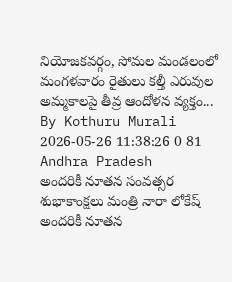నియోజకవర్గం, సోమల మండలంలో మంగళవారం రైతులు కల్తీ ఎరువుల అమ్మకాలపై తీవ్ర ఆందోళన వ్యక్తం...
By Kothuru Murali 2026-05-26 11:38:26 0 81
Andhra Pradesh
అందరికీ నూతన సంవత్సర శుభాకాంక్షలు మంత్రి నారా లోకేష్
అంద‌రికీ నూత‌న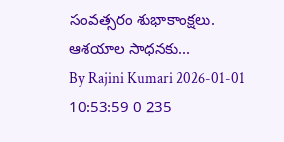సంవ‌త్స‌రం శుభాకాంక్ష‌లు. ఆశ‌యాల సాధ‌న‌కు...
By Rajini Kumari 2026-01-01 10:53:59 0 235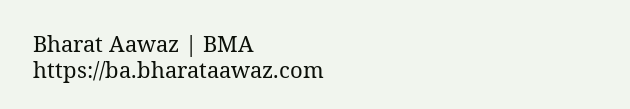Bharat Aawaz | BMA https://ba.bharataawaz.com